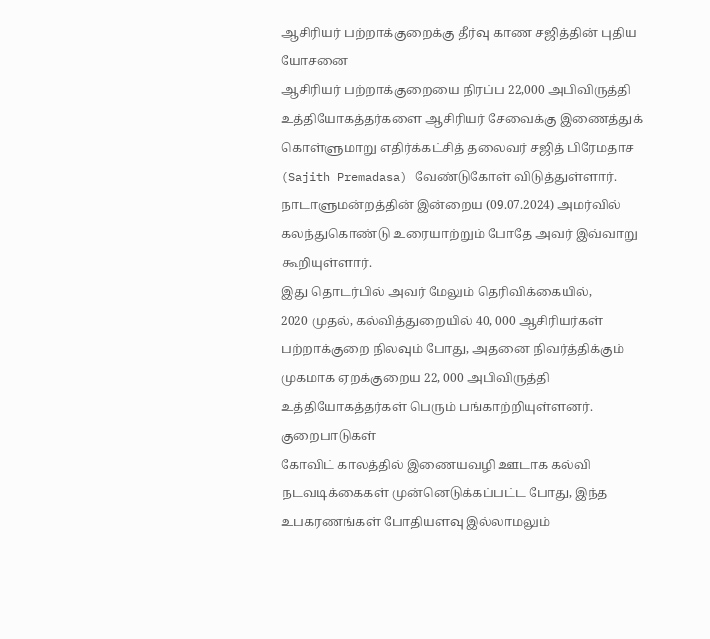ஆசிரியர் பற்றாக்குறைக்கு தீர்வு காண சஜித்தின் புதிய யோசனை
ஆசிரியர் பற்றாக்குறையை நிரப்ப 22,000 அபிவிருத்தி உத்தியோகத்தர்களை ஆசிரியர் சேவைக்கு இணைத்துக் கொள்ளுமாறு எதிர்க்கட்சித் தலைவர் சஜித் பிரேமதாச (Sajith Premadasa) வேண்டுகோள் விடுத்துள்ளார்.
நாடாளுமன்றத்தின் இன்றைய (09.07.2024) அமர்வில் கலந்துகொண்டு உரையாற்றும் போதே அவர் இவ்வாறு கூறியுள்ளார்.
இது தொடர்பில் அவர் மேலும் தெரிவிக்கையில்,
2020 முதல், கல்வித்துறையில் 40, 000 ஆசிரியர்கள் பற்றாக்குறை நிலவும் போது, அதனை நிவர்த்திக்கும் முகமாக ஏறக்குறைய 22, 000 அபிவிருத்தி உத்தியோகத்தர்கள் பெரும் பங்காற்றியுள்ளனர்.
குறைபாடுகள்
கோவிட் காலத்தில் இணையவழி ஊடாக கல்வி நடவடிக்கைகள் முன்னெடுக்கப்பட்ட போது, இந்த உபகரணங்கள் போதியளவு இல்லாமலும்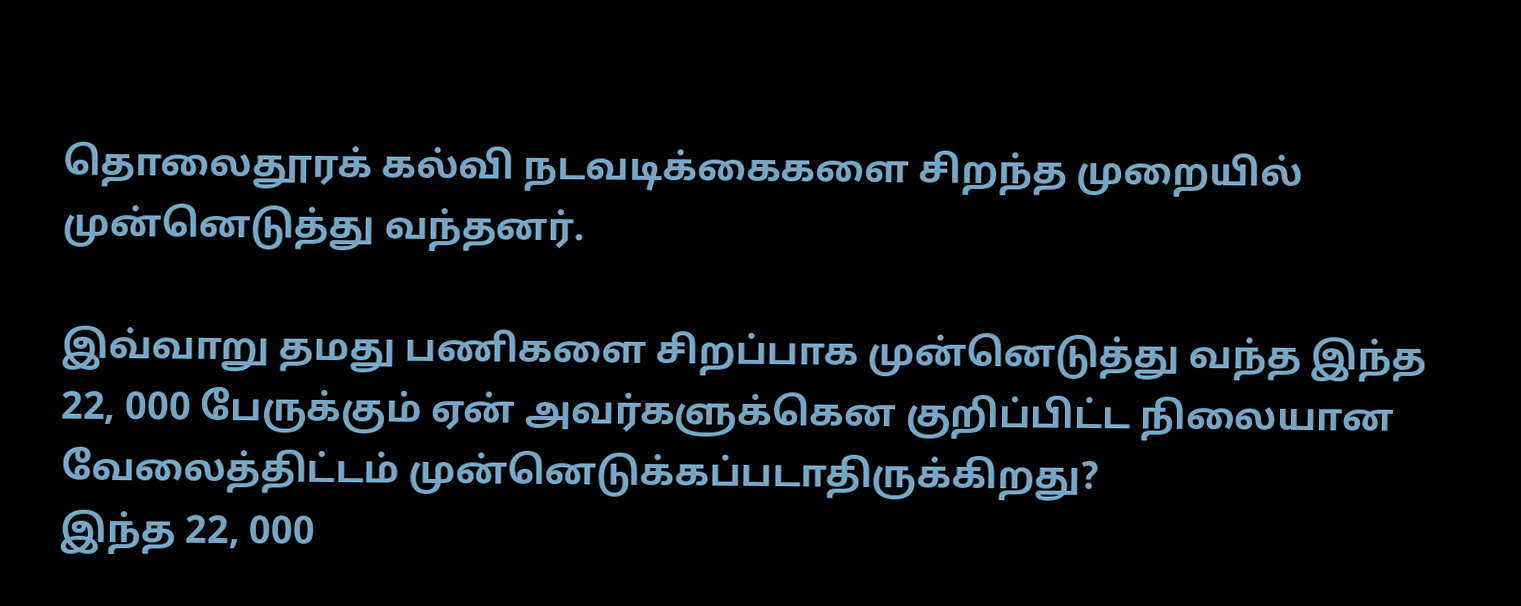தொலைதூரக் கல்வி நடவடிக்கைகளை சிறந்த முறையில் முன்னெடுத்து வந்தனர்.

இவ்வாறு தமது பணிகளை சிறப்பாக முன்னெடுத்து வந்த இந்த 22, 000 பேருக்கும் ஏன் அவர்களுக்கென குறிப்பிட்ட நிலையான வேலைத்திட்டம் முன்னெடுக்கப்படாதிருக்கிறது?
இந்த 22, 000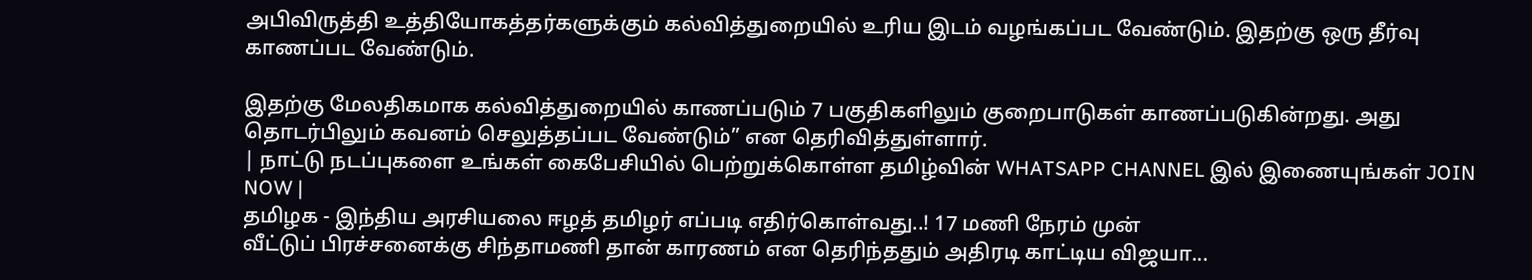அபிவிருத்தி உத்தியோகத்தர்களுக்கும் கல்வித்துறையில் உரிய இடம் வழங்கப்பட வேண்டும். இதற்கு ஒரு தீர்வு காணப்பட வேண்டும்.

இதற்கு மேலதிகமாக கல்வித்துறையில் காணப்படும் 7 பகுதிகளிலும் குறைபாடுகள் காணப்படுகின்றது. அது தொடர்பிலும் கவனம் செலுத்தப்பட வேண்டும்” என தெரிவித்துள்ளார்.
| நாட்டு நடப்புகளை உங்கள் கைபேசியில் பெற்றுக்கொள்ள தமிழ்வின் WHATSAPP CHANNEL இல் இணையுங்கள் JOIN NOW |
தமிழக - இந்திய அரசியலை ஈழத் தமிழர் எப்படி எதிர்கொள்வது..! 17 மணி நேரம் முன்
வீட்டுப் பிரச்சனைக்கு சிந்தாமணி தான் காரணம் என தெரிந்ததும் அதிரடி காட்டிய விஜயா...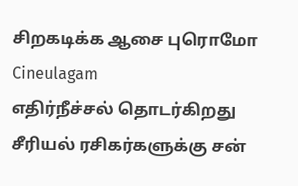சிறகடிக்க ஆசை புரொமோ Cineulagam
எதிர்நீச்சல் தொடர்கிறது சீரியல் ரசிகர்களுக்கு சன்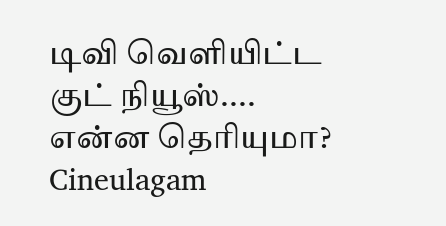டிவி வெளியிட்ட குட் நியூஸ்.... என்ன தெரியுமா? Cineulagam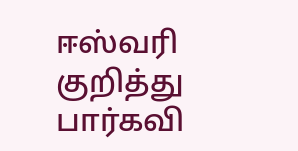ஈஸ்வரி குறித்து பார்கவி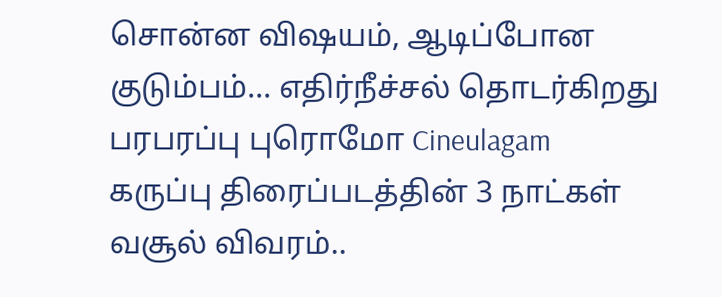சொன்ன விஷயம், ஆடிப்போன குடும்பம்... எதிர்நீச்சல் தொடர்கிறது பரபரப்பு புரொமோ Cineulagam
கருப்பு திரைப்படத்தின் 3 நாட்கள் வசூல் விவரம்..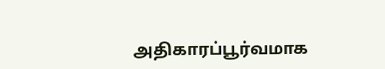அதிகாரப்பூர்வமாக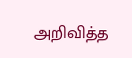அறிவித்த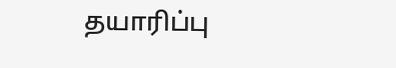தயாரிப்பு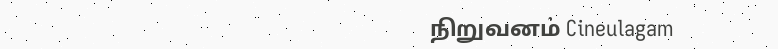நிறுவனம் Cineulagam